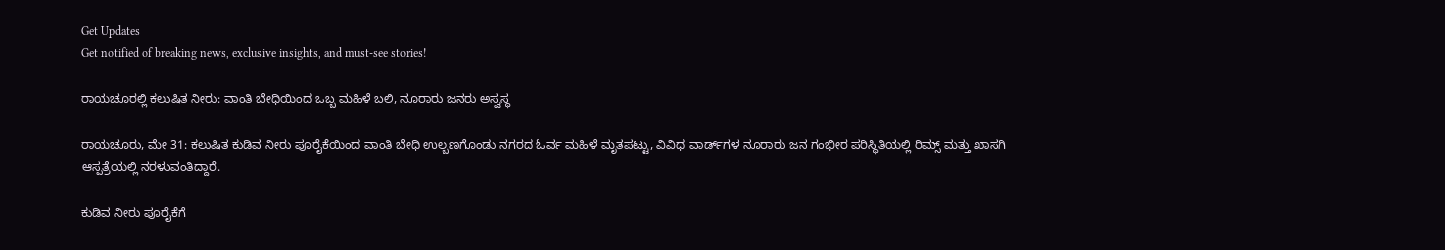Get Updates
Get notified of breaking news, exclusive insights, and must-see stories!

ರಾಯಚೂರಲ್ಲಿ ಕಲುಷಿತ ನೀರು: ವಾಂತಿ ಬೇಧಿಯಿಂದ ಒಬ್ಬ ಮಹಿಳೆ ಬಲಿ, ನೂರಾರು ಜನರು ಅಸ್ವಸ್ಥ

ರಾಯಚೂರು, ಮೇ 31: ಕಲುಷಿತ ಕುಡಿವ ನೀರು ಪೂರೈಕೆಯಿಂದ ವಾಂತಿ ಬೇಧಿ ಉಲ್ಬಣಗೊಂಡು ನಗರದ ಓರ್ವ ಮಹಿಳೆ ಮೃತಪಟ್ಟು, ವಿವಿಧ ವಾರ್ಡ್‌ಗಳ ನೂರಾರು ಜನ ಗಂಭೀರ ಪರಿಸ್ಥಿತಿಯಲ್ಲಿ ರಿಮ್ಸ್ ಮತ್ತು ಖಾಸಗಿ ಆಸ್ಪತ್ರೆಯಲ್ಲಿ ನರಳುವಂತಿದ್ದಾರೆ.

ಕುಡಿವ ನೀರು ಪೂರೈಕೆಗೆ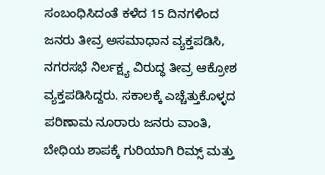ಸಂಬಂಧಿಸಿದಂತೆ ಕಳೆದ 15 ದಿನಗಳಿಂದ ಜನರು ತೀವ್ರ ಅಸಮಾಧಾನ ವ್ಯಕ್ತಪಡಿಸಿ, ನಗರಸಭೆ ನಿರ್ಲಕ್ಷ್ಯ ವಿರುದ್ಧ ತೀವ್ರ ಆಕ್ರೋಶ ವ್ಯಕ್ತಪಡಿಸಿದ್ದರು. ಸಕಾಲಕ್ಕೆ ಎಚ್ಚೆತ್ತುಕೊಳ್ಳದ ಪರಿಣಾಮ ನೂರಾರು ಜನರು ವಾಂತಿ, ಬೇಧಿಯ ಶಾಪಕ್ಕೆ ಗುರಿಯಾಗಿ ರಿಮ್ಸ್ ಮತ್ತು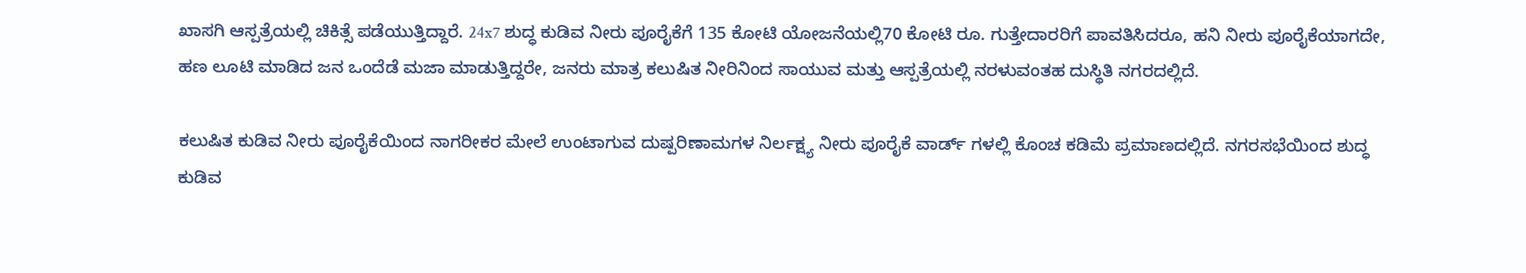ಖಾಸಗಿ ಆಸ್ಪತ್ರೆಯಲ್ಲಿ ಚಿಕಿತ್ಸೆ ಪಡೆಯುತ್ತಿದ್ದಾರೆ. 24x7 ಶುದ್ಧ ಕುಡಿವ ನೀರು ಪೂರೈಕೆಗೆ 135 ಕೋಟಿ ಯೋಜನೆಯಲ್ಲಿ70 ಕೋಟಿ ರೂ. ಗುತ್ತೇದಾರರಿಗೆ ಪಾವತಿಸಿದರೂ, ಹನಿ ನೀರು ಪೂರೈಕೆಯಾಗದೇ, ಹಣ ಲೂಟಿ ಮಾಡಿದ ಜನ ಒಂದೆಡೆ ಮಜಾ ಮಾಡುತ್ತಿದ್ದರೇ, ಜನರು ಮಾತ್ರ ಕಲುಷಿತ ನೀರಿನಿಂದ ಸಾಯುವ ಮತ್ತು ಆಸ್ಪತ್ರೆಯಲ್ಲಿ ನರಳುವಂತಹ ದುಸ್ಥಿತಿ ನಗರದಲ್ಲಿದೆ.

ಕಲುಷಿತ ಕುಡಿವ ನೀರು ಪೂರೈಕೆಯಿಂದ ನಾಗರೀಕರ ಮೇಲೆ ಉಂಟಾಗುವ ದುಷ್ಪರಿಣಾಮಗಳ ನಿರ್ಲಕ್ಷ್ಯ ನೀರು ಪೂರೈಕೆ ವಾರ್ಡ್ ಗಳಲ್ಲಿ ಕೊಂಚ ಕಡಿಮೆ ಪ್ರಮಾಣದಲ್ಲಿದೆ. ನಗರಸಭೆಯಿಂದ ಶುದ್ಧ ಕುಡಿವ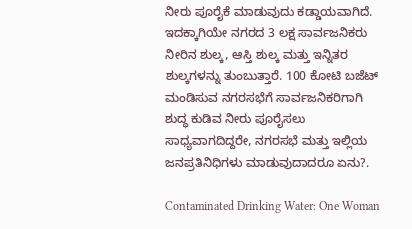ನೀರು ಪೂರೈಕೆ ಮಾಡುವುದು ಕಡ್ಡಾಯವಾಗಿದೆ. ಇದಕ್ಕಾಗಿಯೇ ನಗರದ 3 ಲಕ್ಷ ಸಾರ್ವಜನಿಕರು ನೀರಿನ ಶುಲ್ಕ, ಆಸ್ತಿ ಶುಲ್ಕ ಮತ್ತು ಇನ್ನಿತರ ಶುಲ್ಕಗಳನ್ನು ತುಂಬುತ್ತಾರೆ. 100 ಕೋಟಿ ಬಜೆಟ್ ಮಂಡಿಸುವ ನಗರಸಭೆಗೆ ಸಾರ್ವಜನಿಕರಿಗಾಗಿ ಶುದ್ಧ ಕುಡಿವ ನೀರು ಪೂರೈಸಲು ಸಾಧ್ಯವಾಗದಿದ್ದರೇ, ನಗರಸಭೆ ಮತ್ತು ಇಲ್ಲಿಯ ಜನಪ್ರತಿನಿಧಿಗಳು ಮಾಡುವುದಾದರೂ ಏನು?.

Contaminated Drinking Water: One Woman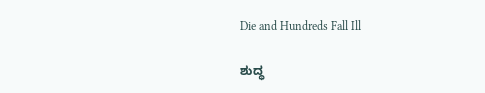Die and Hundreds Fall Ill

ಶುದ್ಧ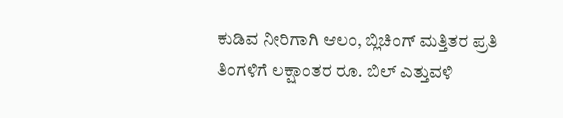ಕುಡಿವ ನೀರಿಗಾಗಿ ಆಲಂ, ಬ್ಲಿಚಿಂಗ್ ಮತ್ತಿತರ ಪ್ರತಿ ತಿಂಗಳಿಗೆ ಲಕ್ಷಾಂತರ ರೂ. ಬಿಲ್ ಎತ್ತುವಳಿ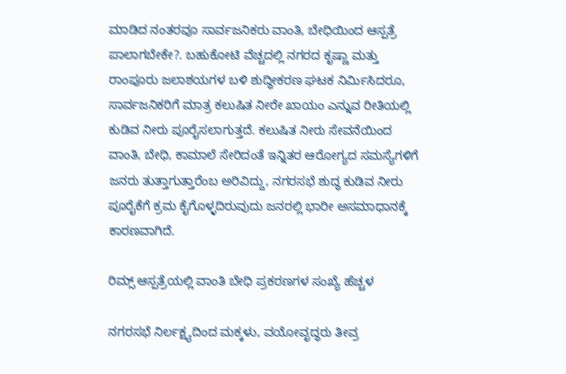ಮಾಡಿದ ನಂತರವೂ ಸಾರ್ವಜನಿಕರು ವಾಂತಿ, ಬೇಧಿಯಿಂದ ಆಸ್ಪತ್ರೆ ಪಾಲಾಗಬೇಕೇ?. ಬಹುಕೋಟಿ ವೆಚ್ಚದಲ್ಲಿ ನಗರದ ಕೃಷ್ಣಾ ಮತ್ತು ರಾಂಪೂರು ಜಲಾಶಯಗಳ ಬಳಿ ಶುದ್ಧೀಕರಣ ಘಟಕ ನಿರ್ಮಿಸಿದರೂ, ಸಾರ್ವಜನಿಕರಿಗೆ ಮಾತ್ರ ಕಲುಷಿತ ನೀರೇ ಖಾಯಂ ಎನ್ನುವ ರೀತಿಯಲ್ಲಿ ಕುಡಿವ ನೀರು ಪೂರೈಸಲಾಗುತ್ತದೆ. ಕಲುಷಿತ ನೀರು ಸೇವನೆಯಿಂದ ವಾಂತಿ, ಬೇಧಿ, ಕಾಮಾಲೆ ಸೇರಿದಂತೆ ಇನ್ನಿತರ ಆರೋಗ್ಯದ ಸಮಸ್ಯೆಗಳಿಗೆ ಜನರು ತುತ್ತಾಗುತ್ತಾರೆಂಬ ಅರಿವಿದ್ದು, ನಗರಸಭೆ ಶುದ್ಧ ಕುಡಿವ ನೀರು ಪೂರೈಕೆಗೆ ಕ್ರಮ ಕೈಗೊಳ್ಳದಿರುವುದು ಜನರಲ್ಲಿ ಭಾರೀ ಅಸಮಾಧಾನಕ್ಕೆ ಕಾರಣವಾಗಿದೆ.

ರಿಮ್ಸ್ ಆಸ್ಪತ್ರೆಯಲ್ಲಿ ವಾಂತಿ ಬೇಧಿ ಪ್ರಕರಣಗಳ ಸಂಖ್ಯೆ ಹೆಚ್ಚಳ

ನಗರಸಭೆ ನಿರ್ಲಕ್ಷ್ಯದಿಂದ ಮಕ್ಕಳು, ವಯೋವೃದ್ಧರು ತೀವ್ರ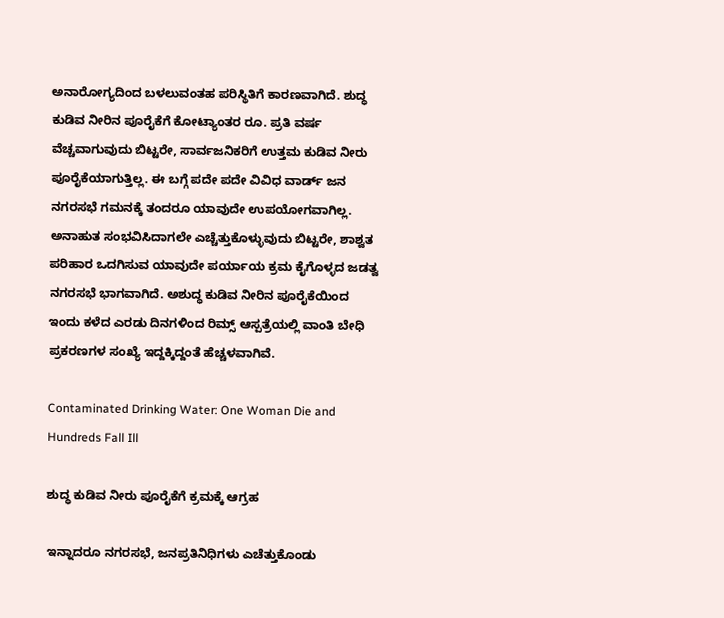ಅನಾರೋಗ್ಯದಿಂದ ಬಳಲುವಂತಹ ಪರಿಸ್ಥಿತಿಗೆ ಕಾರಣವಾಗಿದೆ. ಶುದ್ಧ ಕುಡಿವ ನೀರಿನ ಪೂರೈಕೆಗೆ ಕೋಟ್ಯಾಂತರ ರೂ. ಪ್ರತಿ ವರ್ಷ ವೆಚ್ಚವಾಗುವುದು ಬಿಟ್ಟರೇ, ಸಾರ್ವಜನಿಕರಿಗೆ ಉತ್ತಮ ಕುಡಿವ ನೀರು ಪೂರೈಕೆಯಾಗುತ್ತಿಲ್ಲ. ಈ ಬಗ್ಗೆ ಪದೇ ಪದೇ ವಿವಿಧ ವಾರ್ಡ್ ಜನ ನಗರಸಭೆ ಗಮನಕ್ಕೆ ತಂದರೂ ಯಾವುದೇ ಉಪಯೋಗವಾಗಿಲ್ಲ. ಅನಾಹುತ ಸಂಭವಿಸಿದಾಗಲೇ ಎಚ್ಚೆತ್ತುಕೊಳ್ಳುವುದು ಬಿಟ್ಟರೇ, ಶಾಶ್ವತ ಪರಿಹಾರ ಒದಗಿಸುವ ಯಾವುದೇ ಪರ್ಯಾಯ ಕ್ರಮ ಕೈಗೊಳ್ಳದ ಜಡತ್ವ ನಗರಸಭೆ ಭಾಗವಾಗಿದೆ. ಅಶುದ್ಧ ಕುಡಿವ ನೀರಿನ ಪೂರೈಕೆಯಿಂದ ಇಂದು ಕಳೆದ ಎರಡು ದಿನಗಳಿಂದ ರಿಮ್ಸ್ ಆಸ್ಪತ್ರೆಯಲ್ಲಿ ವಾಂತಿ ಬೇಧಿ ಪ್ರಕರಣಗಳ ಸಂಖ್ಯೆ ಇದ್ದಕ್ಕಿದ್ದಂತೆ ಹೆಚ್ಚಳವಾಗಿವೆ.

Contaminated Drinking Water: One Woman Die and Hundreds Fall Ill

ಶುದ್ಧ ಕುಡಿವ ನೀರು ಪೂರೈಕೆಗೆ ಕ್ರಮಕ್ಕೆ ಆಗ್ರಹ

ಇನ್ನಾದರೂ ನಗರಸಭೆ, ಜನಪ್ರತಿನಿಧಿಗಳು ಎಚೆತ್ತುಕೊಂಡು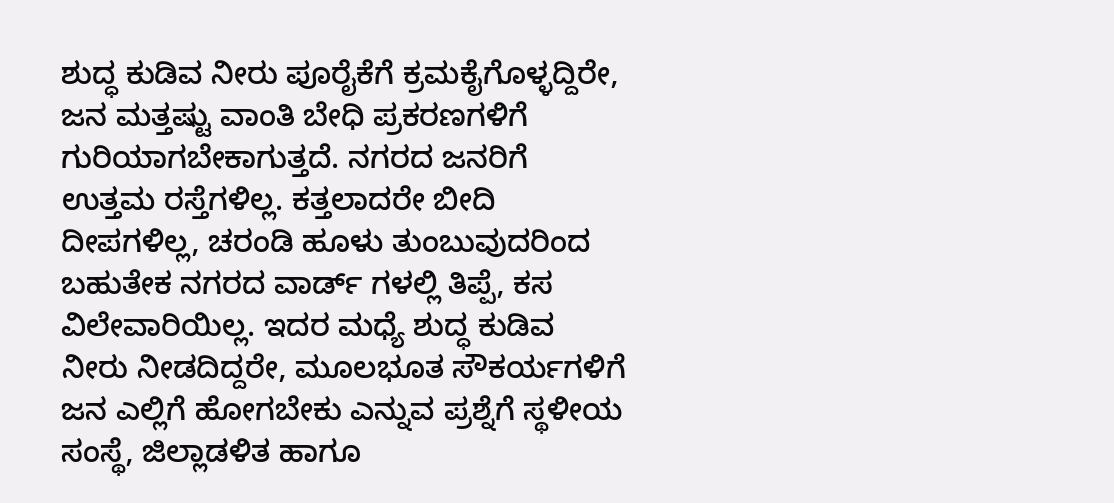ಶುದ್ಧ ಕುಡಿವ ನೀರು ಪೂರೈಕೆಗೆ ಕ್ರಮಕೈಗೊಳ್ಳದ್ದಿರೇ, ಜನ ಮತ್ತಷ್ಟು ವಾಂತಿ ಬೇಧಿ ಪ್ರಕರಣಗಳಿಗೆ ಗುರಿಯಾಗಬೇಕಾಗುತ್ತದೆ. ನಗರದ ಜನರಿಗೆ ಉತ್ತಮ ರಸ್ತೆಗಳಿಲ್ಲ. ಕತ್ತಲಾದರೇ ಬೀದಿ ದೀಪಗಳಿಲ್ಲ, ಚರಂಡಿ ಹೂಳು ತುಂಬುವುದರಿಂದ ಬಹುತೇಕ ನಗರದ ವಾರ್ಡ್ ಗಳಲ್ಲಿ ತಿಪ್ಪೆ, ಕಸ ವಿಲೇವಾರಿಯಿಲ್ಲ. ಇದರ ಮಧ್ಯೆ ಶುದ್ಧ ಕುಡಿವ ನೀರು ನೀಡದಿದ್ದರೇ, ಮೂಲಭೂತ ಸೌಕರ್ಯಗಳಿಗೆ ಜನ ಎಲ್ಲಿಗೆ ಹೋಗಬೇಕು ಎನ್ನುವ ಪ್ರಶ್ನೆಗೆ ಸ್ಥಳೀಯ ಸಂಸ್ಥೆ, ಜಿಲ್ಲಾಡಳಿತ ಹಾಗೂ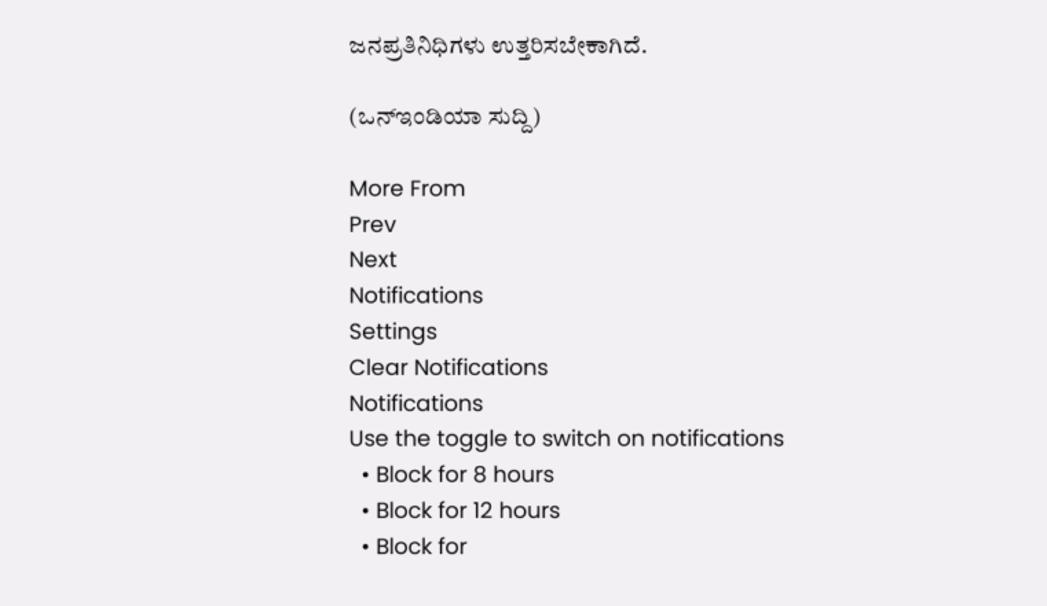ಜನಪ್ರತಿನಿಧಿಗಳು ಉತ್ತರಿಸಬೇಕಾಗಿದೆ.

(ಒನ್ಇಂಡಿಯಾ ಸುದ್ದಿ)

More From
Prev
Next
Notifications
Settings
Clear Notifications
Notifications
Use the toggle to switch on notifications
  • Block for 8 hours
  • Block for 12 hours
  • Block for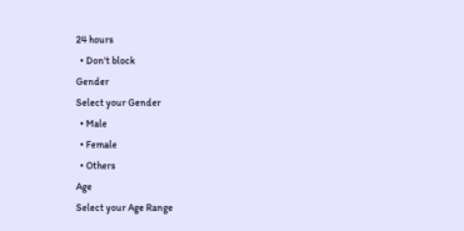24 hours
  • Don't block
Gender
Select your Gender
  • Male
  • Female
  • Others
Age
Select your Age Range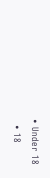• Under 18
  • 18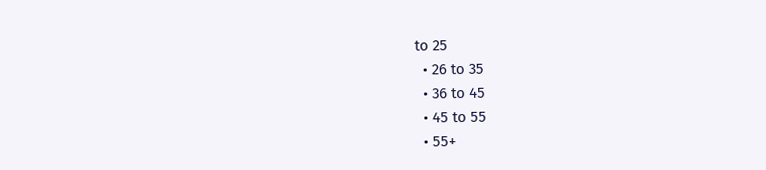to 25
  • 26 to 35
  • 36 to 45
  • 45 to 55
  • 55+